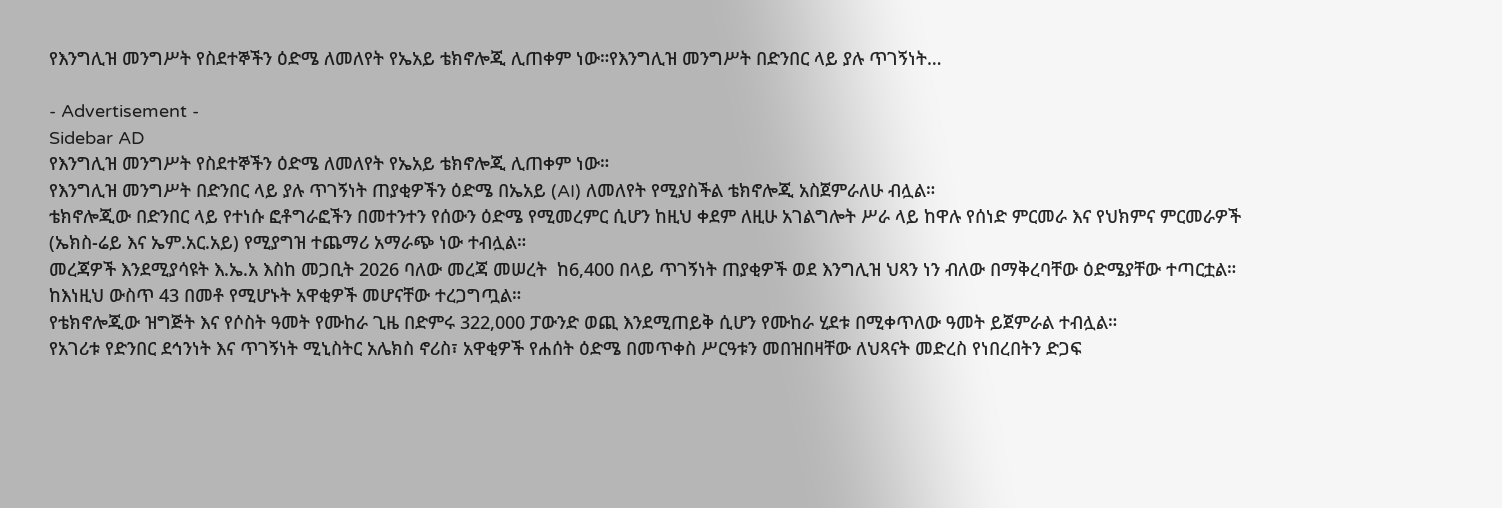የእንግሊዝ መንግሥት የስደተኞችን ዕድሜ ለመለየት የኤአይ ቴክኖሎጂ ሊጠቀም ነው።የእንግሊዝ መንግሥት በድንበር ላይ ያሉ ጥገኝነት…

- Advertisement -
Sidebar AD
የእንግሊዝ መንግሥት የስደተኞችን ዕድሜ ለመለየት የኤአይ ቴክኖሎጂ ሊጠቀም ነው።
የእንግሊዝ መንግሥት በድንበር ላይ ያሉ ጥገኝነት ጠያቂዎችን ዕድሜ በኤአይ (AI) ለመለየት የሚያስችል ቴክኖሎጂ አስጀምራለሁ ብሏል።
ቴክኖሎጂው በድንበር ላይ የተነሱ ፎቶግራፎችን በመተንተን የሰውን ዕድሜ የሚመረምር ሲሆን ከዚህ ቀደም ለዚሁ አገልግሎት ሥራ ላይ ከዋሉ የሰነድ ምርመራ እና የህክምና ምርመራዎች (ኤክስ-ሬይ እና ኤም.አር.አይ) የሚያግዝ ተጨማሪ አማራጭ ነው ተብሏል።
መረጃዎች እንደሚያሳዩት እ.ኤ.አ እስከ መጋቢት 2026 ባለው መረጃ መሠረት  ከ6,400 በላይ ጥገኝነት ጠያቂዎች ወደ እንግሊዝ ህጻን ነን ብለው በማቅረባቸው ዕድሜያቸው ተጣርቷል። ከእነዚህ ውስጥ 43 በመቶ የሚሆኑት አዋቂዎች መሆናቸው ተረጋግጧል።
የቴክኖሎጂው ዝግጅት እና የሶስት ዓመት የሙከራ ጊዜ በድምሩ 322,000 ፓውንድ ወጪ እንደሚጠይቅ ሲሆን የሙከራ ሂደቱ በሚቀጥለው ዓመት ይጀምራል ተብሏል።
የአገሪቱ የድንበር ደኅንነት እና ጥገኝነት ሚኒስትር አሌክስ ኖሪስ፣ አዋቂዎች የሐሰት ዕድሜ በመጥቀስ ሥርዓቱን መበዝበዛቸው ለህጻናት መድረስ የነበረበትን ድጋፍ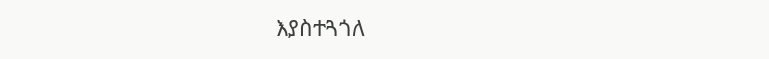እያስተጓጎለ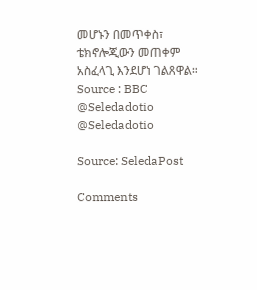መሆኑን በመጥቀስ፣ ቴክኖሎጂውን መጠቀም አስፈላጊ እንደሆነ ገልጸዋል።
Source : BBC
@Seledadotio
@Seledadotio

Source: SeledaPost

Comments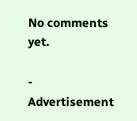No comments yet.

- Advertisement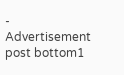-
Advertisement post bottom1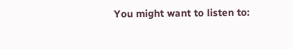You might want to listen to: